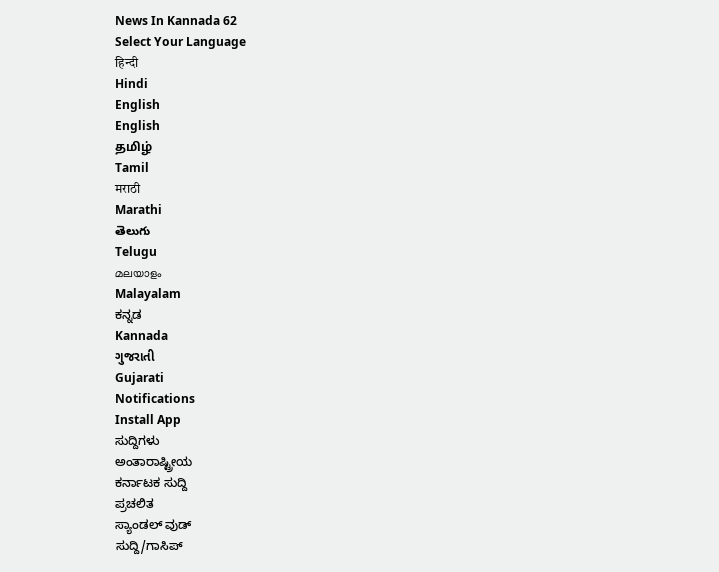News In Kannada 62
Select Your Language
हिन्दी
Hindi
English
English
தமிழ்
Tamil
मराठी
Marathi
తెలుగు
Telugu
മലയാളം
Malayalam
ಕನ್ನಡ
Kannada
ગુજરાતી
Gujarati
Notifications
Install App
ಸುದ್ದಿಗಳು
ಅಂತಾರಾಷ್ಟ್ರೀಯ
ಕರ್ನಾಟಕ ಸುದ್ದಿ
ಪ್ರಚಲಿತ
ಸ್ಯಾಂಡಲ್ ವುಡ್
ಸುದ್ದಿ/ಗಾಸಿಪ್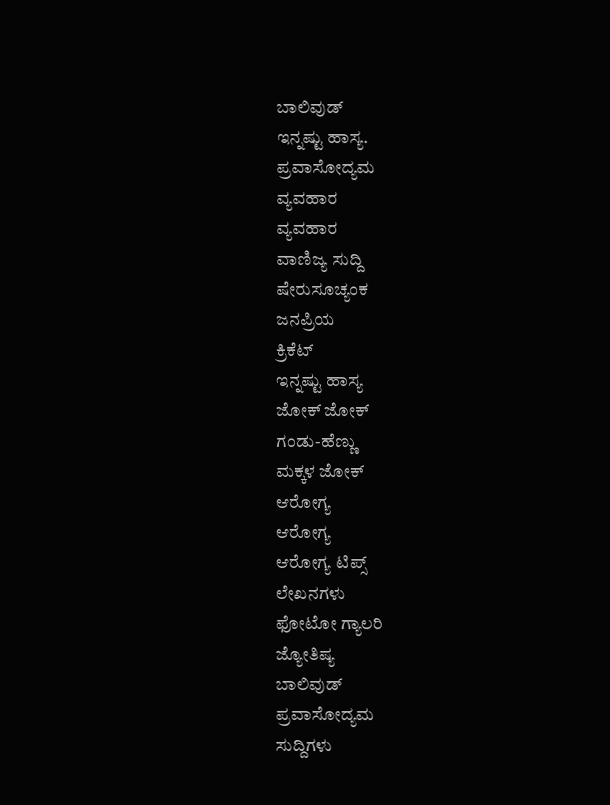ಬಾಲಿವುಡ್
ಇನ್ನಷ್ಟು ಹಾಸ್ಯ.
ಪ್ರವಾಸೋದ್ಯಮ
ವ್ಯವಹಾರ
ವ್ಯವಹಾರ
ವಾಣಿಜ್ಯ ಸುದ್ದಿ
ಷೇರುಸೂಚ್ಯಂಕ
ಜನಪ್ರಿಯ
ಕ್ರಿಕೆಟ್
ಇನ್ನಷ್ಟು ಹಾಸ್ಯ
ಜೋಕ್ ಜೋಕ್
ಗಂಡು-ಹೆಣ್ಣು
ಮಕ್ಕಳ ಜೋಕ್
ಆರೋಗ್ಯ
ಆರೋಗ್ಯ
ಆರೋಗ್ಯ ಟಿಪ್ಸ್
ಲೇಖನಗಳು
ಫೋಟೋ ಗ್ಯಾಲರಿ
ಜ್ಯೋತಿಷ್ಯ
ಬಾಲಿವುಡ್
ಪ್ರವಾಸೋದ್ಯಮ
ಸುದ್ದಿಗಳು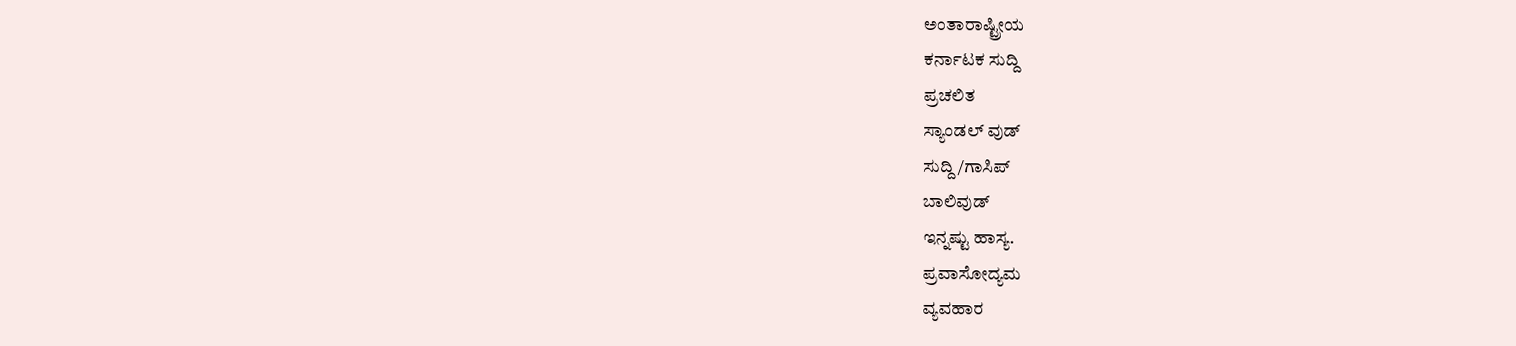ಅಂತಾರಾಷ್ಟ್ರೀಯ
ಕರ್ನಾಟಕ ಸುದ್ದಿ
ಪ್ರಚಲಿತ
ಸ್ಯಾಂಡಲ್ ವುಡ್
ಸುದ್ದಿ/ಗಾಸಿಪ್
ಬಾಲಿವುಡ್
ಇನ್ನಷ್ಟು ಹಾಸ್ಯ.
ಪ್ರವಾಸೋದ್ಯಮ
ವ್ಯವಹಾರ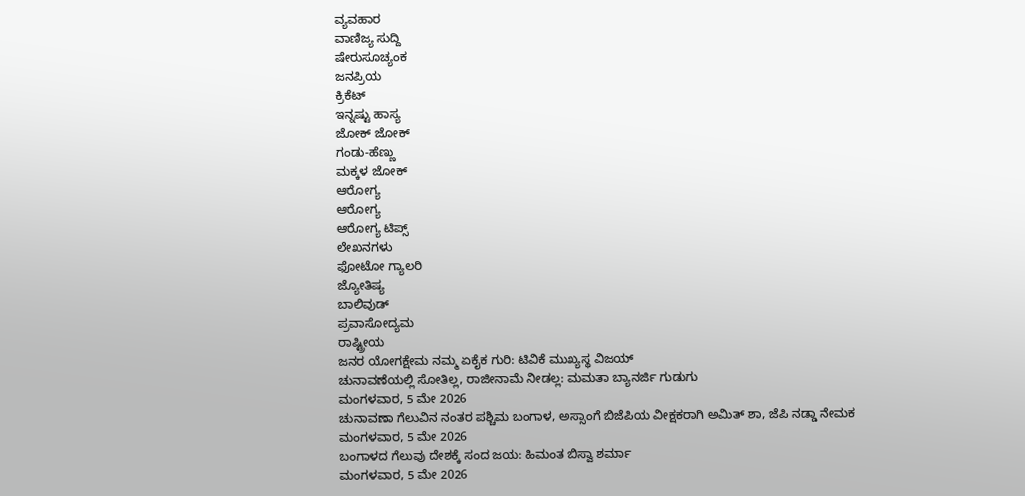ವ್ಯವಹಾರ
ವಾಣಿಜ್ಯ ಸುದ್ದಿ
ಷೇರುಸೂಚ್ಯಂಕ
ಜನಪ್ರಿಯ
ಕ್ರಿಕೆಟ್
ಇನ್ನಷ್ಟು ಹಾಸ್ಯ
ಜೋಕ್ ಜೋಕ್
ಗಂಡು-ಹೆಣ್ಣು
ಮಕ್ಕಳ ಜೋಕ್
ಆರೋಗ್ಯ
ಆರೋಗ್ಯ
ಆರೋಗ್ಯ ಟಿಪ್ಸ್
ಲೇಖನಗಳು
ಫೋಟೋ ಗ್ಯಾಲರಿ
ಜ್ಯೋತಿಷ್ಯ
ಬಾಲಿವುಡ್
ಪ್ರವಾಸೋದ್ಯಮ
ರಾಷ್ಟ್ರೀಯ
ಜನರ ಯೋಗಕ್ಷೇಮ ನಮ್ಮ ಏಕೈಕ ಗುರಿ: ಟಿವಿಕೆ ಮುಖ್ಯಸ್ಥ ವಿಜಯ್
ಚುನಾವಣೆಯಲ್ಲಿ ಸೋತಿಲ್ಲ, ರಾಜೀನಾಮೆ ನೀಡಲ್ಲ: ಮಮತಾ ಬ್ಯಾನರ್ಜಿ ಗುಡುಗು
ಮಂಗಳವಾರ, 5 ಮೇ 2026
ಚುನಾವಣಾ ಗೆಲುವಿನ ನಂತರ ಪಶ್ಚಿಮ ಬಂಗಾಳ, ಅಸ್ಸಾಂಗೆ ಬಿಜೆಪಿಯ ವೀಕ್ಷಕರಾಗಿ ಅಮಿತ್ ಶಾ, ಜೆಪಿ ನಡ್ಡಾ ನೇಮಕ
ಮಂಗಳವಾರ, 5 ಮೇ 2026
ಬಂಗಾಳದ ಗೆಲುವು ದೇಶಕ್ಕೆ ಸಂದ ಜಯ: ಹಿಮಂತ ಬಿಸ್ವಾ ಶರ್ಮಾ
ಮಂಗಳವಾರ, 5 ಮೇ 2026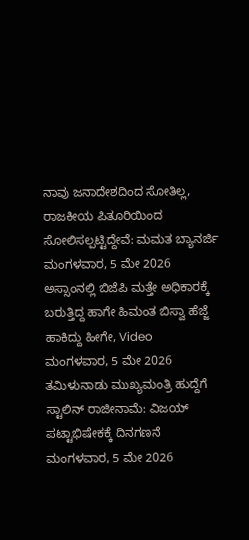ನಾವು ಜನಾದೇಶದಿಂದ ಸೋತಿಲ್ಲ, ರಾಜಕೀಯ ಪಿತೂರಿಯಿಂದ ಸೋಲಿಸಲ್ಪಟ್ಟಿದ್ದೇವೆ: ಮಮತ ಬ್ಯಾನರ್ಜಿ
ಮಂಗಳವಾರ, 5 ಮೇ 2026
ಅಸ್ಸಾಂನಲ್ಲಿ ಬಿಜೆಪಿ ಮತ್ತೇ ಅಧಿಕಾರಕ್ಕೆ ಬರುತ್ತಿದ್ದ ಹಾಗೇ ಹಿಮಂತ ಬಿಸ್ವಾ ಹೆಜ್ಜೆ ಹಾಕಿದ್ದು ಹೀಗೇ, Video
ಮಂಗಳವಾರ, 5 ಮೇ 2026
ತಮಿಳುನಾಡು ಮುಖ್ಯಮಂತ್ರಿ ಹುದ್ದೆಗೆ ಸ್ಟಾಲಿನ್ ರಾಜೀನಾಮೆ: ವಿಜಯ್ ಪಟ್ಟಾಭಿಷೇಕಕ್ಕೆ ದಿನಗಣನೆ
ಮಂಗಳವಾರ, 5 ಮೇ 2026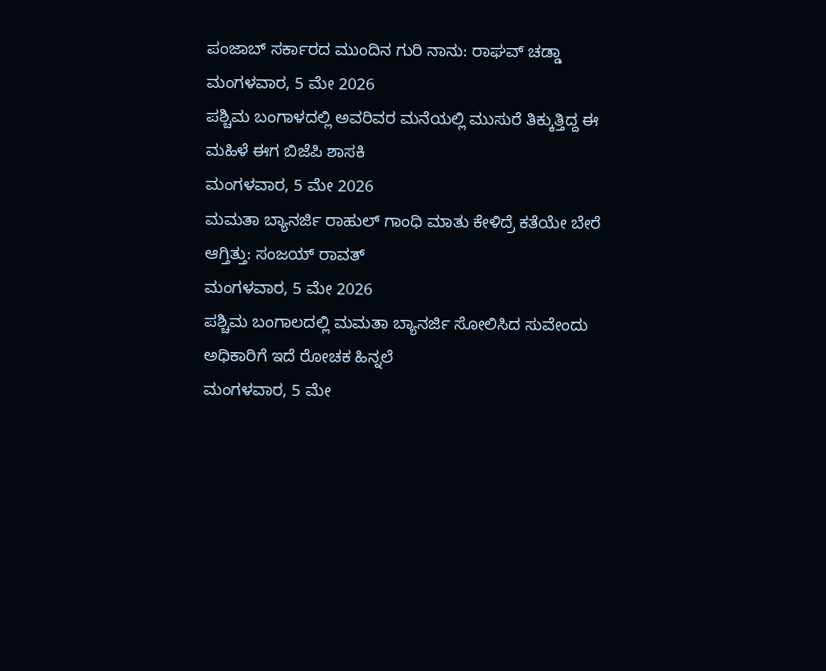ಪಂಜಾಬ್ ಸರ್ಕಾರದ ಮುಂದಿನ ಗುರಿ ನಾನು: ರಾಘವ್ ಚಡ್ಡಾ
ಮಂಗಳವಾರ, 5 ಮೇ 2026
ಪಶ್ಚಿಮ ಬಂಗಾಳದಲ್ಲಿ ಅವರಿವರ ಮನೆಯಲ್ಲಿ ಮುಸುರೆ ತಿಕ್ಕುತ್ತಿದ್ದ ಈ ಮಹಿಳೆ ಈಗ ಬಿಜೆಪಿ ಶಾಸಕಿ
ಮಂಗಳವಾರ, 5 ಮೇ 2026
ಮಮತಾ ಬ್ಯಾನರ್ಜಿ ರಾಹುಲ್ ಗಾಂಧಿ ಮಾತು ಕೇಳಿದ್ರೆ ಕತೆಯೇ ಬೇರೆ ಆಗ್ತಿತ್ತು: ಸಂಜಯ್ ರಾವತ್
ಮಂಗಳವಾರ, 5 ಮೇ 2026
ಪಶ್ಚಿಮ ಬಂಗಾಲದಲ್ಲಿ ಮಮತಾ ಬ್ಯಾನರ್ಜಿ ಸೋಲಿಸಿದ ಸುವೇಂದು ಅಧಿಕಾರಿಗೆ ಇದೆ ರೋಚಕ ಹಿನ್ನಲೆ
ಮಂಗಳವಾರ, 5 ಮೇ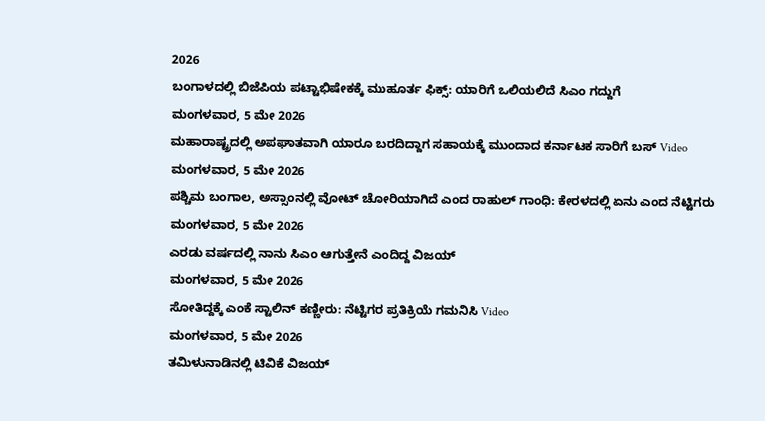2026
ಬಂಗಾಳದಲ್ಲಿ ಬಿಜೆಪಿಯ ಪಟ್ಟಾಭಿಷೇಕಕ್ಕೆ ಮುಹೂರ್ತ ಫಿಕ್ಸ್: ಯಾರಿಗೆ ಒಲಿಯಲಿದೆ ಸಿಎಂ ಗದ್ದುಗೆ
ಮಂಗಳವಾರ, 5 ಮೇ 2026
ಮಹಾರಾಷ್ಟ್ರದಲ್ಲಿ ಅಪಘಾತವಾಗಿ ಯಾರೂ ಬರದಿದ್ದಾಗ ಸಹಾಯಕ್ಕೆ ಮುಂದಾದ ಕರ್ನಾಟಕ ಸಾರಿಗೆ ಬಸ್ Video
ಮಂಗಳವಾರ, 5 ಮೇ 2026
ಪಶ್ಚಿಮ ಬಂಗಾಲ, ಅಸ್ಸಾಂನಲ್ಲಿ ವೋಟ್ ಚೋರಿಯಾಗಿದೆ ಎಂದ ರಾಹುಲ್ ಗಾಂಧಿ: ಕೇರಳದಲ್ಲಿ ಏನು ಎಂದ ನೆಟ್ಟಿಗರು
ಮಂಗಳವಾರ, 5 ಮೇ 2026
ಎರಡು ವರ್ಷದಲ್ಲಿ ನಾನು ಸಿಎಂ ಆಗುತ್ತೇನೆ ಎಂದಿದ್ದ ವಿಜಯ್
ಮಂಗಳವಾರ, 5 ಮೇ 2026
ಸೋತಿದ್ದಕ್ಕೆ ಎಂಕೆ ಸ್ಟಾಲಿನ್ ಕಣ್ಣೀರು: ನೆಟ್ಟಿಗರ ಪ್ರತಿಕ್ರಿಯೆ ಗಮನಿಸಿ Video
ಮಂಗಳವಾರ, 5 ಮೇ 2026
ತಮಿಳುನಾಡಿನಲ್ಲಿ ಟಿವಿಕೆ ವಿಜಯ್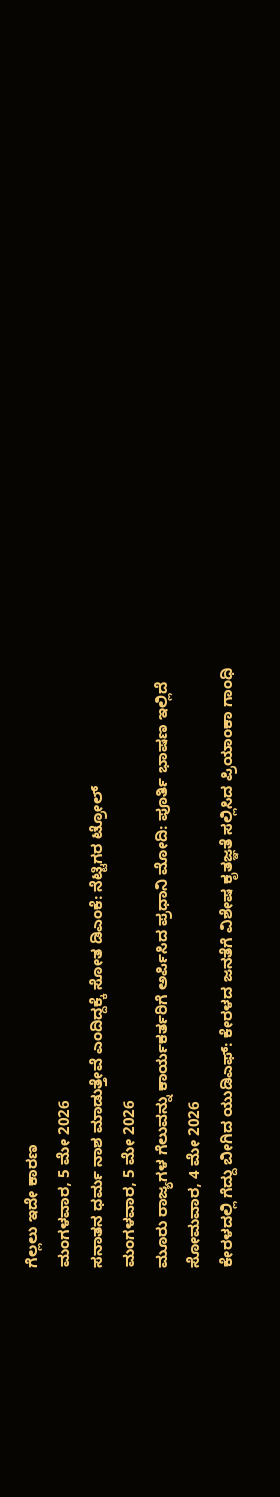ಗೆಲ್ಲಲು ಇದೇ ಕಾರಣ
ಮಂಗಳವಾರ, 5 ಮೇ 2026
ಸನಾತನ ಧರ್ಮ ನಾಶ ಮಾಡುತ್ತೇವೆ ಎಂದಿದ್ದಕ್ಕೆ ಸೋತ ಡಿಎಂಕೆ: ನೆಟ್ಟಿಗರ ಟ್ರೋಲ್
ಮಂಗಳವಾರ, 5 ಮೇ 2026
ಮೂರು ರಾಜ್ಯಗಳ ಗೆಲುವನ್ನು ಕಾರ್ಯಕರ್ತರಿಗೆ ಅರ್ಪಿಸಿದ ಪ್ರಧಾನಿ ಮೋದಿ: ಪೂರ್ತಿ ಭಾಷಣ ಇಲ್ಲಿದೆ
ಸೋಮವಾರ, 4 ಮೇ 2026
ಕೇರಳದಲ್ಲಿ ಗೆದ್ದು ಬೀಗಿದ ಯುಡಿಎಫ್: ಕೇರಳದ ಜನತೆಗೆ ವಿಶೇಷ ಕೃತಜ್ಞತೆ ಸಲ್ಲಿಸಿದ ಪ್ರಿಯಾಂಕಾ ಗಾಂಧಿ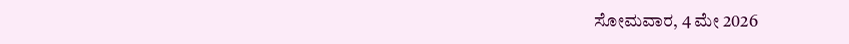ಸೋಮವಾರ, 4 ಮೇ 2026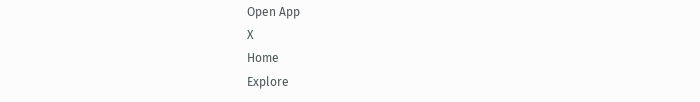Open App
X
Home
Explore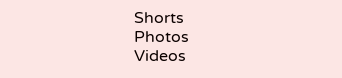Shorts
Photos
Videos